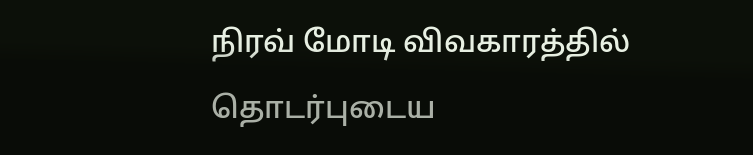நிரவ் மோடி விவகாரத்தில் தொடர்புடைய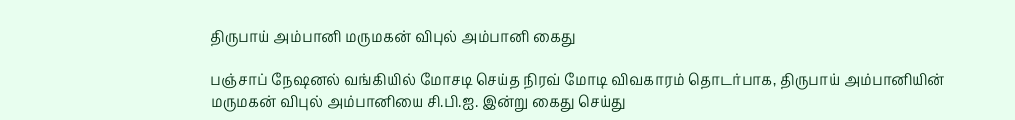திருபாய் அம்பானி மருமகன் விபுல் அம்பானி கைது

பஞ்சாப் நேஷனல் வங்கியில் மோசடி செய்த நிரவ் மோடி விவகாரம் தொடர்பாக, திருபாய் அம்பானியின் மருமகன் விபுல் அம்பானியை சி.பி.ஐ. இன்று கைது செய்து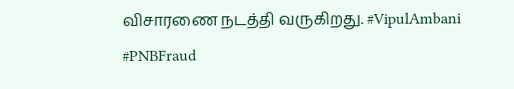விசாரணை நடத்தி வருகிறது. #VipulAmbani #PNBFraud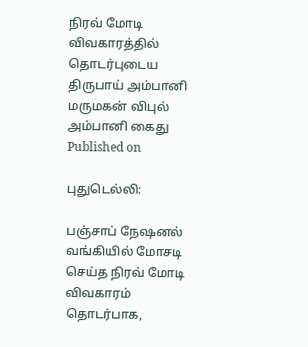நிரவ் மோடி விவகாரத்தில் தொடர்புடைய திருபாய் அம்பானி மருமகன் விபுல் அம்பானி கைது
Published on

புதுடெல்லி:

பஞ்சாப் நேஷனல் வங்கியில் மோசடி செய்த நிரவ் மோடி விவகாரம் தொடர்பாக,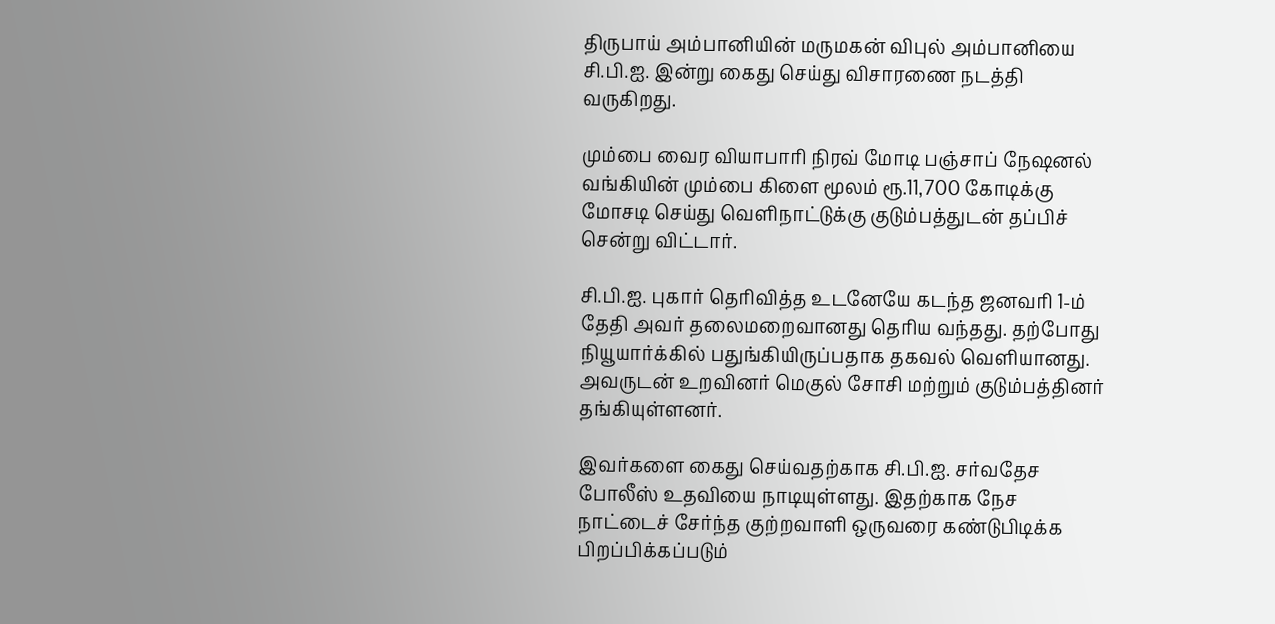திருபாய் அம்பானியின் மருமகன் விபுல் அம்பானியை சி.பி.ஐ. இன்று கைது செய்து விசாரணை நடத்தி வருகிறது.

மும்பை வைர வியாபாரி நிரவ் மோடி பஞ்சாப் நேஷனல் வங்கியின் மும்பை கிளை மூலம் ரூ.11,700 கோடிக்கு மோசடி செய்து வெளிநாட்டுக்கு குடும்பத்துடன் தப்பிச் சென்று விட்டார்.

சி.பி.ஐ. புகார் தெரிவித்த உடனேயே கடந்த ஜனவரி 1-ம் தேதி அவர் தலைமறைவானது தெரிய வந்தது. தற்போது நியூயார்க்கில் பதுங்கியிருப்பதாக தகவல் வெளியானது. அவருடன் உறவினர் மெகுல் சோசி மற்றும் குடும்பத்தினர் தங்கியுள்ளனர்.

இவர்களை கைது செய்வதற்காக சி.பி.ஐ. சர்வதேச போலீஸ் உதவியை நாடியுள்ளது. இதற்காக நேச நாட்டைச் சேர்ந்த குற்றவாளி ஒருவரை கண்டுபிடிக்க பிறப்பிக்கப்படும்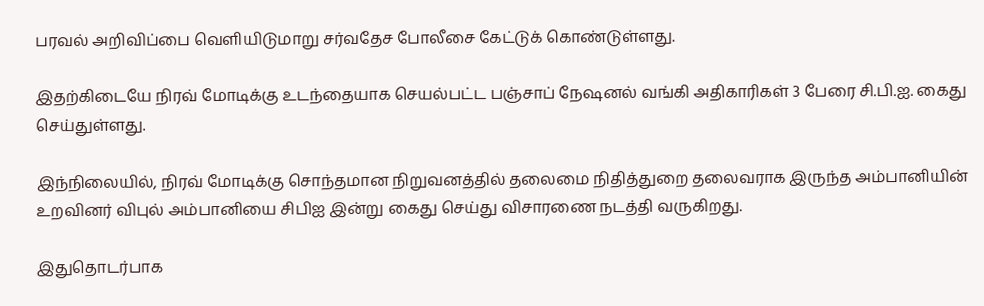பரவல் அறிவிப்பை வெளியிடுமாறு சர்வதேச போலீசை கேட்டுக் கொண்டுள்ளது.

இதற்கிடையே நிரவ் மோடிக்கு உடந்தையாக செயல்பட்ட பஞ்சாப் நேஷனல் வங்கி அதிகாரிகள் 3 பேரை சி.பி.ஐ. கைது செய்துள்ளது.

இந்நிலையில், நிரவ் மோடிக்கு சொந்தமான நிறுவனத்தில் தலைமை நிதித்துறை தலைவராக இருந்த அம்பானியின் உறவினர் விபுல் அம்பானியை சிபிஐ இன்று கைது செய்து விசாரணை நடத்தி வருகிறது.

இதுதொடர்பாக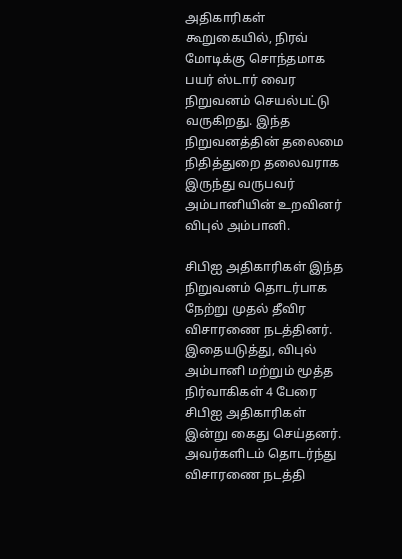அதிகாரிகள் கூறுகையில், நிரவ் மோடிக்கு சொந்தமாக பயர் ஸ்டார் வைர நிறுவனம் செயல்பட்டு வருகிறது. இந்த நிறுவனத்தின் தலைமை நிதித்துறை தலைவராக இருந்து வருபவர் அம்பானியின் உறவினர் விபுல் அம்பானி.

சிபிஐ அதிகாரிகள் இந்த நிறுவனம் தொடர்பாக நேற்று முதல் தீவிர விசாரணை நடத்தினர். இதையடுத்து, விபுல் அம்பானி மற்றும் மூத்த நிர்வாகிகள் 4 பேரை சிபிஐ அதிகாரிகள் இன்று கைது செய்தனர். அவர்களிடம் தொடர்ந்து விசாரணை நடத்தி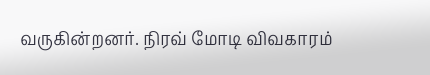வருகின்றனர். நிரவ் மோடி விவகாரம்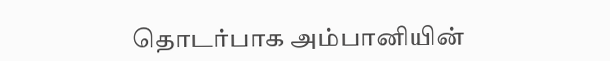தொடர்பாக அம்பானியின்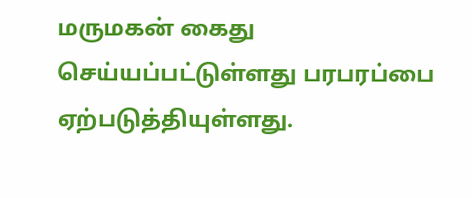மருமகன் கைது செய்யப்பட்டுள்ளது பரபரப்பை ஏற்படுத்தியுள்ளது.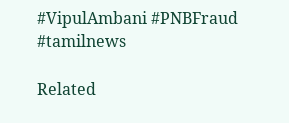#VipulAmbani #PNBFraud #tamilnews

Related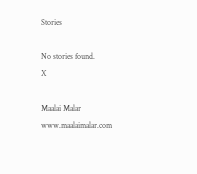Stories

No stories found.
X

Maalai Malar
www.maalaimalar.com